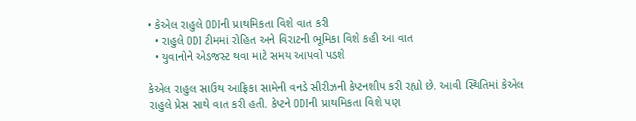• કેએલ રાહુલે ODIની પ્રાથમિકતા વિશે વાત કરી
  • રાહુલે ODI ટીમમાં રોહિત અને વિરાટની ભૂમિકા વિશે કહી આ વાત
  • યુવાનોને એડજસ્ટ થવા માટે સમય આપવો પડશે

કેએલ રાહુલ સાઉથ આફ્રિકા સામેની વનડે સીરીઝની કેપ્ટનશીપ કરી રહ્યો છે. આવી સ્થિતિમાં કેએલ રાહુલે પ્રેસ સાથે વાત કરી હતી. કેપ્ટને ODIની પ્રાથમિકતા વિશે પણ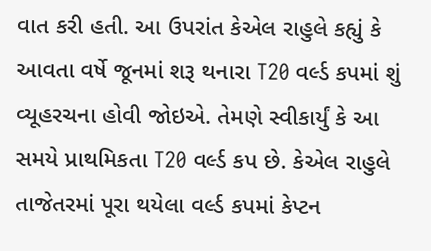વાત કરી હતી. આ ઉપરાંત કેએલ રાહુલે કહ્યું કે આવતા વર્ષે જૂનમાં શરૂ થનારા T20 વર્લ્ડ કપમાં શું વ્યૂહરચના હોવી જોઇએ. તેમણે સ્વીકાર્યું કે આ સમયે પ્રાથમિકતા T20 વર્લ્ડ કપ છે. કેએલ રાહુલે તાજેતરમાં પૂરા થયેલા વર્લ્ડ કપમાં કેપ્ટન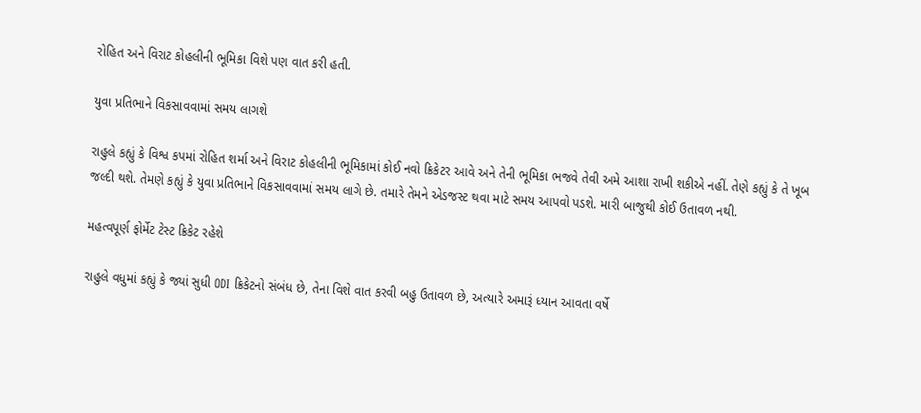રોહિત અને વિરાટ કોહલીની ભૂમિકા વિશે પણ વાત કરી હતી.

યુવા પ્રતિભાને વિકસાવવામાં સમય લાગશે

રાહુલે કહ્યું કે વિશ્વ કપમાં રોહિત શર્મા અને વિરાટ કોહલીની ભૂમિકામાં કોઈ નવો ક્રિકેટર આવે અને તેની ભૂમિકા ભજવે તેવી અમે આશા રાખી શકીએ નહીં. તેણે કહ્યું કે તે ખૂબ જલ્દી થશે. તેમણે કહ્યું કે યુવા પ્રતિભાને વિકસાવવામાં સમય લાગે છે. તમારે તેમને એડજસ્ટ થવા માટે સમય આપવો પડશે. મારી બાજુથી કોઈ ઉતાવળ નથી.

મહત્વપૂર્ણ ફોર્મેટ ટેસ્ટ ક્રિકેટ રહેશે

રાહુલે વધુમાં કહ્યું કે જ્યાં સુધી ODI ક્રિકેટનો સંબંધ છે, તેના વિશે વાત કરવી બહુ ઉતાવળ છે, અત્યારે અમારૂં ધ્યાન આવતા વર્ષે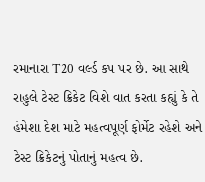રમાનારા T20 વર્લ્ડ કપ પર છે. આ સાથે રાહુલે ટેસ્ટ ક્રિકેટ વિશે વાત કરતા કહ્યું કે તે હંમેશા દેશ માટે મહત્વપૂર્ણ ફોર્મેટ રહેશે અને ટેસ્ટ ક્રિકેટનું પોતાનું મહત્વ છે.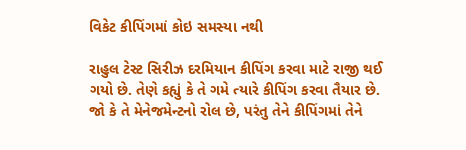વિકેટ કીપિંગમાં કોઇ સમસ્યા નથી

રાહુલ ટેસ્ટ સિરીઝ દરમિયાન કીપિંગ કરવા માટે રાજી થઈ ગયો છે. તેણે કહ્યું કે તે ગમે ત્યારે કીપિંગ કરવા તૈયાર છે. જો કે તે મેનેજમેન્ટનો રોલ છે, પરંતુ તેને કીપિંગમાં તેને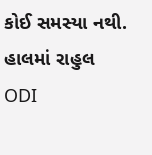કોઈ સમસ્યા નથી. હાલમાં રાહુલ ODI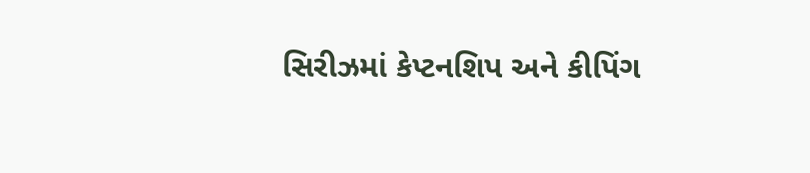સિરીઝમાં કેપ્ટનશિપ અને કીપિંગ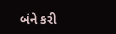બંને કરી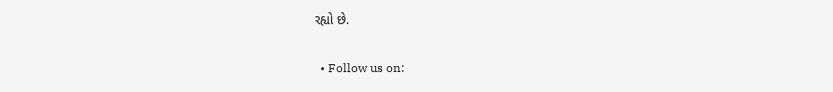રહ્યો છે.

  • Follow us on: